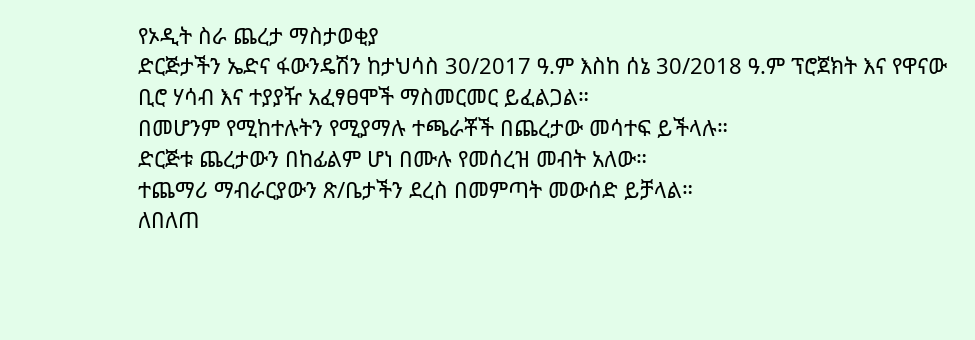የኦዲት ስራ ጨረታ ማስታወቂያ
ድርጅታችን ኤድና ፋውንዴሽን ከታህሳስ 30/2017 ዓ.ም እስከ ሰኔ 30/2018 ዓ.ም ፕሮጀክት እና የዋናው ቢሮ ሃሳብ እና ተያያዥ አፈፃፀሞች ማስመርመር ይፈልጋል።
በመሆንም የሚከተሉትን የሚያማሉ ተጫራቾች በጨረታው መሳተፍ ይችላሉ።
ድርጅቱ ጨረታውን በከፊልም ሆነ በሙሉ የመሰረዝ መብት አለው።
ተጨማሪ ማብራርያውን ጽ/ቤታችን ደረስ በመምጣት መውሰድ ይቻላል።
ለበለጠ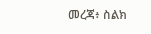መረጃ፥ ስልክ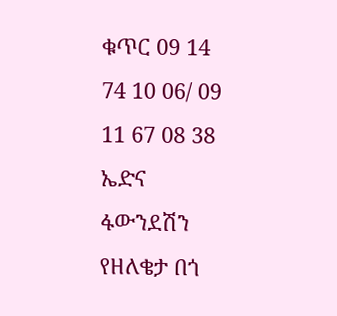ቁጥር 09 14 74 10 06/ 09 11 67 08 38
ኤድና ፋውንደሽን የዘለቄታ በጎ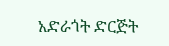አድራጎት ድርጅት